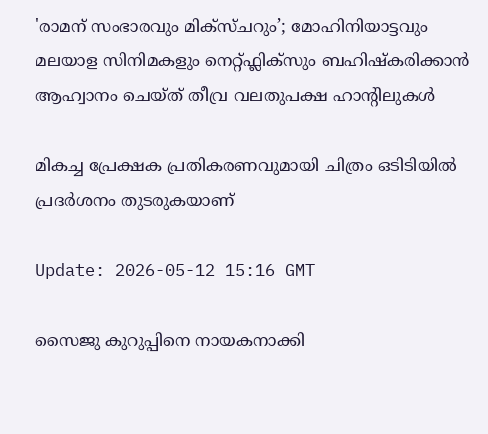'രാമന് സംഭാരവും മിക്സ്ചറും’; മോഹിനിയാട്ടവും മലയാള സിനിമകളും നെറ്റ്ഫ്ലിക്സും ബഹിഷ്കരിക്കാന്‍ ആഹ്വാനം ചെയ്ത് തീവ്ര വലതുപക്ഷ ഹാന്റിലുകൾ

മികച്ച പ്രേക്ഷക പ്രതികരണവുമായി ചിത്രം ഒടിടിയിൽ പ്രദർശനം തുടരുകയാണ്

Update: 2026-05-12 15:16 GMT

സൈജു കുറുപ്പിനെ നായകനാക്കി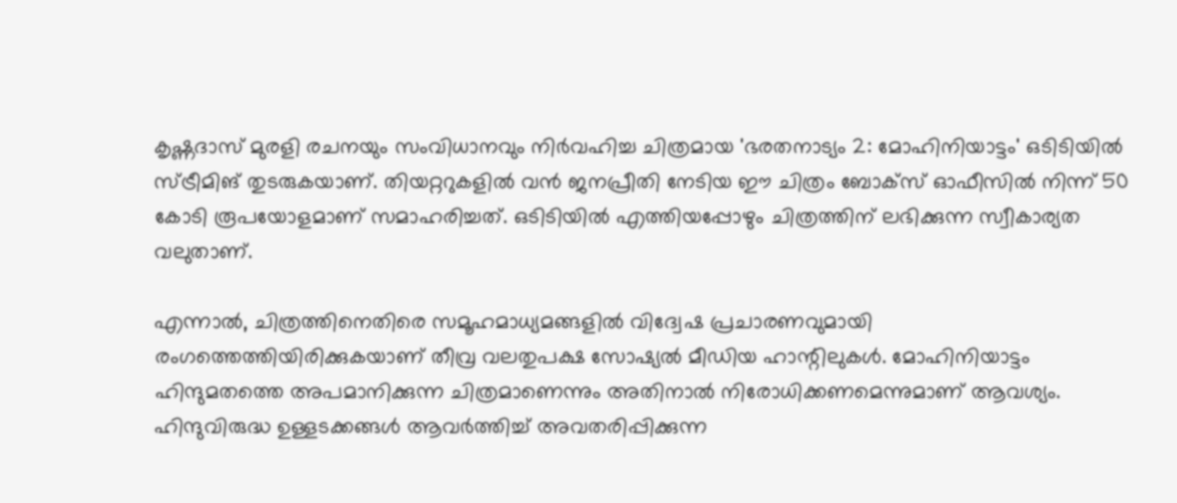കൃഷ്ണദാസ് മുരളി രചനയും സംവിധാനവും നിർവഹിച്ച ചിത്രമായ 'ഭരതനാട്യം 2: മോഹിനിയാട്ടം' ഒടിടിയിൽ സ്ട്രീമിങ് തുടരുകയാണ്. തിയറ്ററുകളില്‍ വൻ ജനപ്രീതി നേടിയ ഈ ചിത്രം ബോക്സ് ഓഫീസില്‍ നിന്ന് 50 കോടി രൂപയോളമാണ് സമാഹരിച്ചത്. ഒടിടിയില്‍ എത്തിയപ്പോഴും ചിത്രത്തിന് ലഭിക്കുന്ന സ്വീകാര്യത വലുതാണ്.

എന്നാൽ, ചിത്രത്തിനെതിരെ സമൂഹമാധ്യമങ്ങളിൽ വിദ്വേഷ പ്രചാരണവുമായി രംഗത്തെത്തിയിരിക്കുകയാണ് തീവ്ര വലതുപക്ഷ സോഷ്യൽ മീഡിയ ഹാന്റിലുകൾ. മോഹിനിയാട്ടം ഹിന്ദുമതത്തെ അപമാനിക്കുന്ന ചിത്രമാണെന്നും അതിനാല്‍ നിരോധിക്കണമെന്നുമാണ് ആവശ്യം. ഹിന്ദുവിരുദ്ധ ഉള്ളടക്കങ്ങൾ ആവർത്തിച്ച് അവതരിപ്പിക്കുന്ന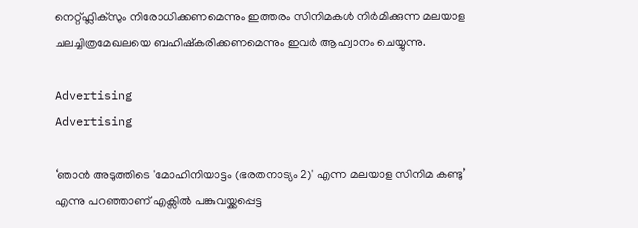നെറ്റ്ഫ്ലിക്സും നിരോധിക്കണമെന്നും ഇത്തരം സിനിമകൾ നിർമിക്കുന്ന മലയാള ചലച്ചിത്രമേഖലയെ ബഹിഷ്കരിക്കണമെന്നും ഇവർ ആഹ്വാനം ചെയ്യുന്നു.

Advertising
Advertising

‘ഞാൻ അടുത്തിടെ 'മോഹിനിയാട്ടം (ഭരതനാട്യം 2)' എന്ന മലയാള സിനിമ കണ്ടു’ എന്നു പറഞ്ഞാണ് എക്സിൽ പങ്കുവയ്ക്കപ്പെട്ട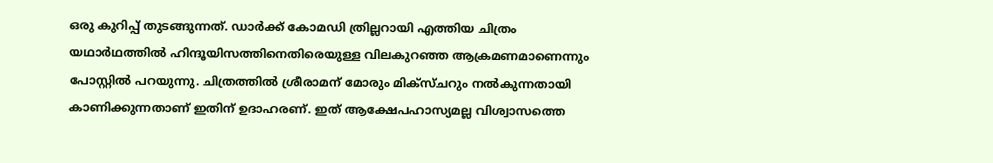ഒരു കുറിപ്പ് തുടങ്ങുന്നത്. ഡാർക്ക് കോമഡി ത്രില്ലറായി എത്തിയ ചിത്രം യഥാര്‍ഥത്തില്‍ ഹിന്ദൂയിസത്തിനെതിരെയുള്ള വിലകുറഞ്ഞ ആക്രമണമാണെന്നും പോസ്റ്റില്‍ പറയുന്നു. ചിത്രത്തില്‍ ശ്രീരാമന് മോരും മിക്സ്ചറും നല്‍കുന്നതായി കാണിക്കുന്നതാണ് ഇതിന് ഉദാഹരണ്. ഇത് ആക്ഷേപഹാസ്യമല്ല വിശ്വാസത്തെ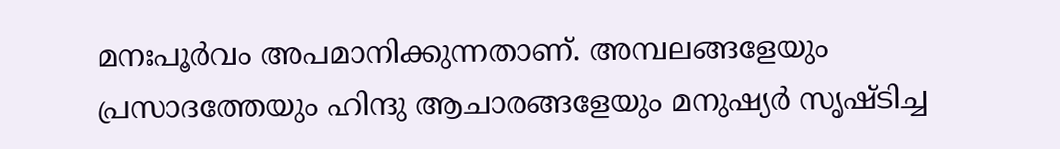മനഃപൂർവം അപമാനിക്കുന്നതാണ്. അമ്പലങ്ങളേയും പ്രസാദത്തേയും ഹിന്ദു ആചാരങ്ങളേയും മനുഷ്യർ സൃഷ്ടിച്ച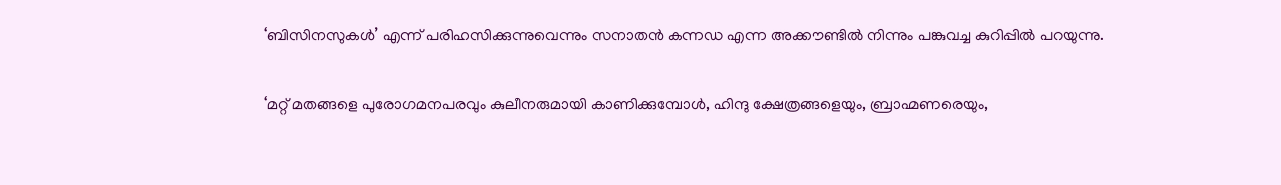‘ബിസിനസുകൾ’ എന്ന് പരിഹസിക്കുന്നുവെന്നും സനാതന്‍ കന്നഡ എന്ന അക്കൗണ്ടില്‍ നിന്നും പങ്കുവച്ച കുറിപ്പില്‍ പറയുന്നു.

‘മറ്റ് മതങ്ങളെ പുരോഗമനപരവും കുലീനരുമായി കാണിക്കുമ്പോൾ, ഹിന്ദു ക്ഷേത്രങ്ങളെയും, ബ്രാഹ്മണരെയും,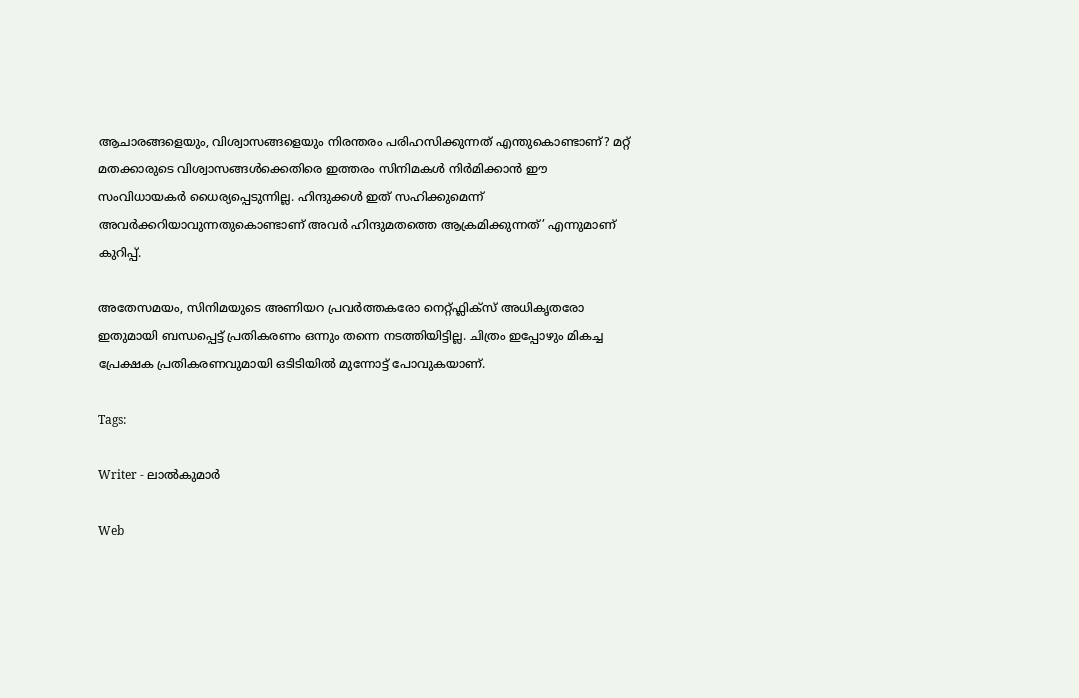ആചാരങ്ങളെയും, വിശ്വാസങ്ങളെയും നിരന്തരം പരിഹസിക്കുന്നത് എന്തുകൊണ്ടാണ്? മറ്റ് മതക്കാരുടെ വിശ്വാസങ്ങള്‍ക്കെതിരെ ഇത്തരം സിനിമകൾ നിർമിക്കാൻ ഈ സംവിധായകർ ധൈര്യപ്പെടുന്നില്ല. ഹിന്ദുക്കൾ ഇത് സഹിക്കുമെന്ന് അവർക്കറിയാവുന്നതുകൊണ്ടാണ് അവർ ഹിന്ദുമതത്തെ ആക്രമിക്കുന്നത്’ എന്നുമാണ് കുറിപ്പ്.

അതേസമയം, സിനിമയുടെ അണിയറ പ്രവർത്തകരോ നെറ്റ്ഫ്ലിക്സ് അധികൃതരോ ഇതുമായി ബന്ധപ്പെട്ട് പ്രതികരണം ഒന്നും തന്നെ നടത്തിയിട്ടില്ല. ചിത്രം ഇപ്പോഴും മികച്ച പ്രേക്ഷക പ്രതികരണവുമായി ഒടിടിയിൽ മുന്നോട്ട് പോവുകയാണ്.

Tags:

Writer - ലാൽകുമാർ

Web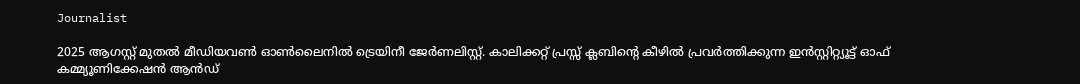Journalist

2025 ആഗസ്റ്റ് മുതൽ മീഡിയവൺ ഓൺലൈനിൽ ട്രെയിനീ ജേർണലിസ്റ്റ്. കാലിക്കറ്റ് പ്രസ്സ് ക്ലബിന്റെ കീഴില്‍ പ്രവര്‍ത്തിക്കുന്ന ഇന്‍സ്റ്റിറ്റ്യൂട്ട് ഓഫ് കമ്മ്യൂണിക്കേഷന്‍ ആന്‍ഡ്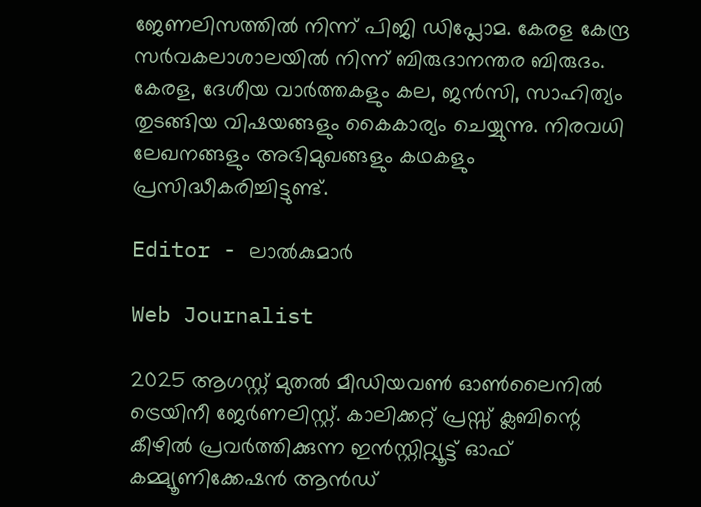ജേണലിസത്തിൽ നിന്ന് പിജി ഡിപ്ലോമ. കേരള കേന്ദ്ര സർവകലാശാലയിൽ നിന്ന് ബിരുദാനന്തര ബിരുദം. കേരള, ദേശീയ വാർത്തകളും കല, ജൻസി, സാഹിത്യം തുടങ്ങിയ വിഷയങ്ങളും കൈകാര്യം ചെയ്യുന്നു. നിരവധി ലേഖനങ്ങളും അഭിമുഖങ്ങളും കഥകളും പ്രസിദ്ധീകരിച്ചിട്ടുണ്ട്.

Editor - ലാൽകുമാർ

Web Journalist

2025 ആഗസ്റ്റ് മുതൽ മീഡിയവൺ ഓൺലൈനിൽ ട്രെയിനീ ജേർണലിസ്റ്റ്. കാലിക്കറ്റ് പ്രസ്സ് ക്ലബിന്റെ കീഴില്‍ പ്രവര്‍ത്തിക്കുന്ന ഇന്‍സ്റ്റിറ്റ്യൂട്ട് ഓഫ് കമ്മ്യൂണിക്കേഷന്‍ ആന്‍ഡ്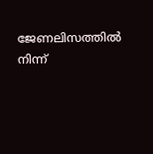ജേണലിസത്തിൽ നിന്ന്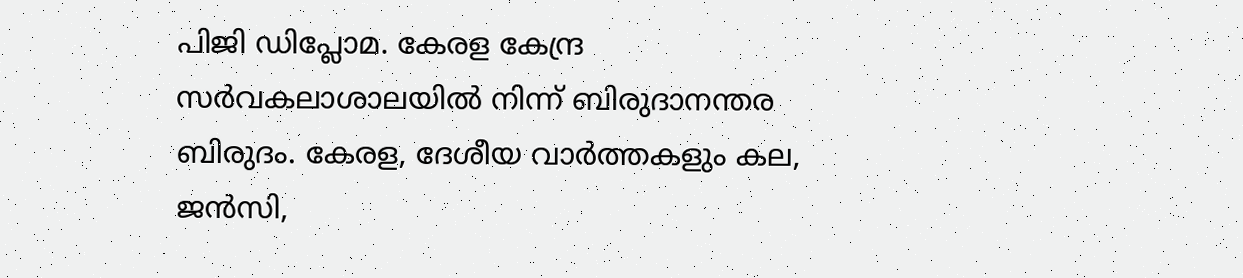പിജി ഡിപ്ലോമ. കേരള കേന്ദ്ര സർവകലാശാലയിൽ നിന്ന് ബിരുദാനന്തര ബിരുദം. കേരള, ദേശീയ വാർത്തകളും കല, ജൻസി,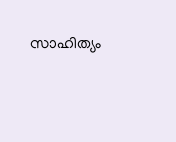സാഹിത്യം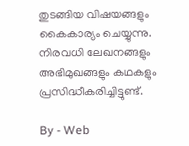തുടങ്ങിയ വിഷയങ്ങളും കൈകാര്യം ചെയ്യുന്നു. നിരവധി ലേഖനങ്ങളും അഭിമുഖങ്ങളും കഥകളും പ്രസിദ്ധീകരിച്ചിട്ടുണ്ട്.

By - Web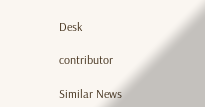Desk

contributor

Similar News